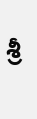శ్రీ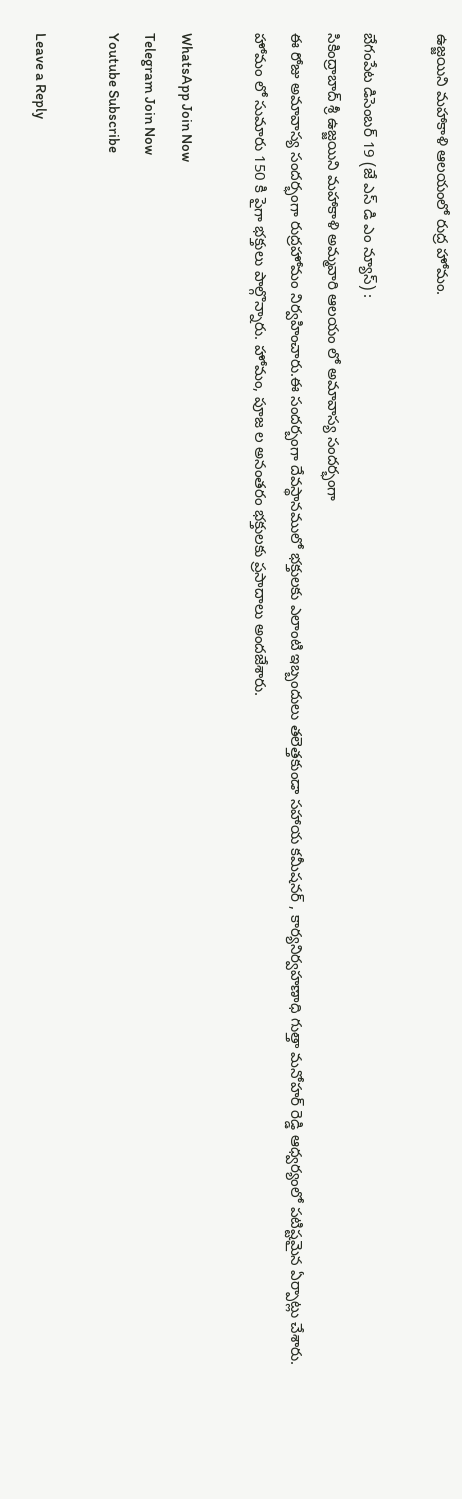ఉజ్జయిని మహాకాళి ఆలయంలో రుద్ర హోమం.

బేగంపేట డిసెంబర్ 19 (జే ఎస్ డి ఎం న్యూస్) :
సికింద్రాబాద్ శ్రీ ఉజ్జయిని మహాకాళి అమ్మవారి ఆలయం లో అమావాస్య సందర్భంగా
ఈ రోజు అమావాస్య సందర్భంగా రుద్రహోమం నిర్వహించారు.ఈ సందర్బంగా దేవస్థానములో భక్తులకు ఎలాంటి ఇబ్బందులు తలెత్తకుండా సహాయ కమీషనర్ , కార్యనిర్వహణాధి గుత్తా మనోహర్ రెడ్డి ఆధ్వర్యంలో పటిష్టమైన ఏర్పాట్లు చేశారు. హోమం లో సుమారు 150 కి పైగా భక్తులు పాల్గొన్నారు. హోమం, పూజ ల అనంతరం భక్తులకు ప్రసాదాలు అందజేశారు.

WhatsApp Join Now
Telegram Join Now
Youtube Subscribe

Leave a Reply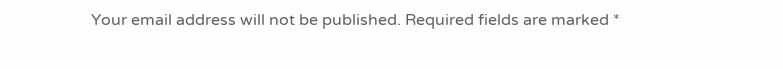Your email address will not be published. Required fields are marked *